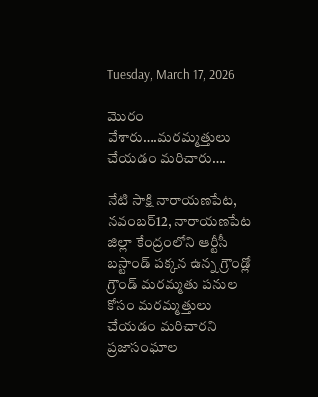Tuesday, March 17, 2026

మొరం వేశారు….మరమ్మత్తులు చేయడం మరిచారు….

నేటి సాక్షి నారాయణపేట, నవంబర్12, నారాయణపేట జిల్లా కేంద్రంలోని ఆర్టీసీ బస్టాండ్ పక్కన ఉన్న గ్రౌండ్లో గ్రౌండ్ మరమ్మతు పనుల కోసం మరమ్మత్తులు చేయడం మరిచారని ప్రజాసంఘాల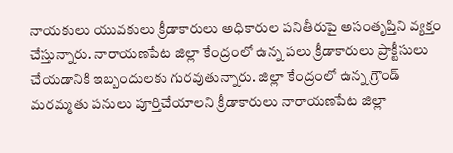నాయకులు యువకులు క్రీడాకారులు అధికారుల పనితీరుపై అసంతృప్తిని వ్యక్తం చేస్తున్నారు. నారాయణపేట జిల్లా కేంద్రంలో ఉన్న పలు క్రీడాకారులు ప్రాక్టీసులు చేయడానికి ఇబ్బందులకు గురవుతున్నారు. జిల్లా కేంద్రంలో ఉన్న గ్రౌండ్ మరమ్మతు పనులు పూర్తిచేయాలని క్రీడాకారులు నారాయణపేట జిల్లా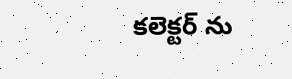కలెక్టర్ ను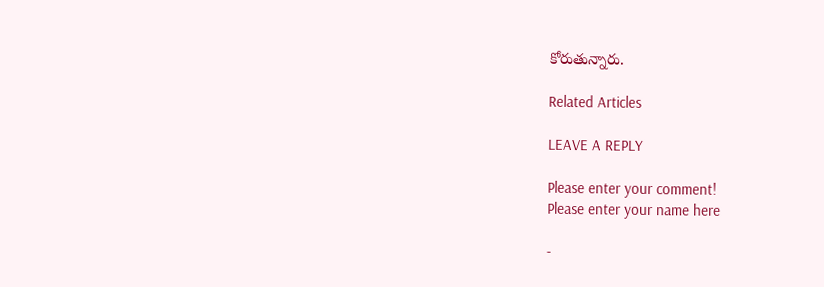కోరుతున్నారు.

Related Articles

LEAVE A REPLY

Please enter your comment!
Please enter your name here

-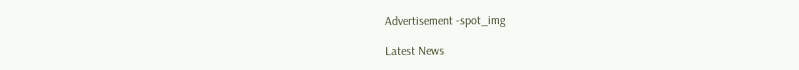Advertisement -spot_img

Latest News